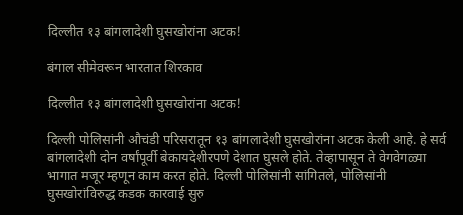दिल्लीत १३ बांगलादेशी घुसखोरांना अटक!

बंगाल सीमेवरून भारतात शिरकाव

दिल्लीत १३ बांगलादेशी घुसखोरांना अटक!

दिल्ली पोलिसांनी औचंडी परिसरातून १३ बांगलादेशी घुसखोरांना अटक केली आहे. हे सर्व बांगलादेशी दोन वर्षांपूर्वी बेकायदेशीरपणे देशात घुसले होते. तेव्हापासून ते वेगवेगळ्या भागात मजूर म्हणून काम करत होते. दिल्ली पोलिसांनी सांगितले, पोलिसांनी घुसखोरांविरुद्ध कडक कारवाई सुरु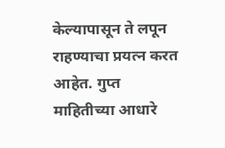केल्यापासून ते लपून राहण्याचा प्रयत्न करत आहेत. गुप्त माहितीच्या आधारे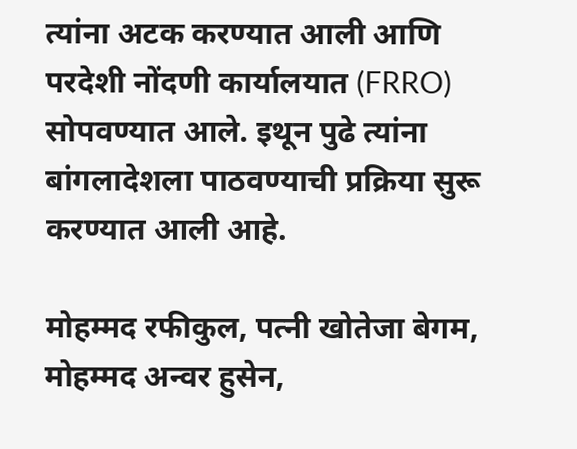त्यांना अटक करण्यात आली आणि परदेशी नोंदणी कार्यालयात (FRRO) सोपवण्यात आले. इथून पुढे त्यांना बांगलादेशला पाठवण्याची प्रक्रिया सुरू करण्यात आली आहे.

मोहम्मद रफीकुल, पत्नी खोतेजा बेगम, मोहम्मद अन्वर हुसेन,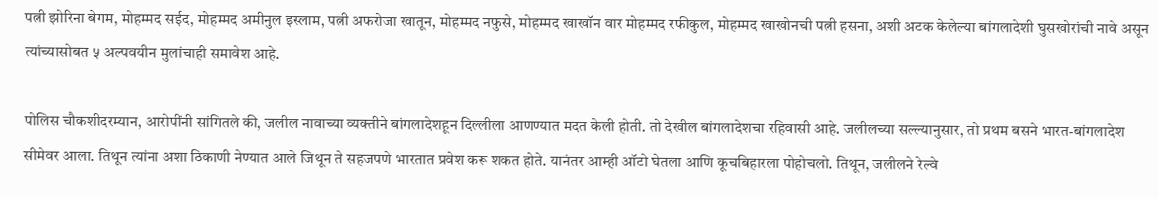पत्नी झोरिना बेगम, मोहम्मद सईद, मोहम्मद अमीनुल इस्लाम, पत्नी अफरोजा खातून, मोहम्मद नफुसे, मोहम्मद खाखॉन वार मोहम्मद रफीकुल, मोहम्मद खाखोनची पत्नी हसना, अशी अटक केलेल्या बांगलादेशी घुसखोरांची नावे असून त्यांच्यासोबत ५ अल्पवयीन मुलांचाही समावेश आहे.

पोलिस चौकशीदरम्यान, आरोपींनी सांगितले की, जलील नावाच्या व्यक्तीने बांगलादेशहून दिल्लीला आणण्यात मदत केली होती. तो देखील बांगलादेशचा रहिवासी आहे. जलीलच्या सल्ल्यानुसार, तो प्रथम बसने भारत-बांगलादेश सीमेवर आला. तिथून त्यांना अशा ठिकाणी नेण्यात आले जिथून ते सहजपणे भारतात प्रवेश करू शकत होते. यानंतर आम्ही ऑटो घेतला आणि कूचबिहारला पोहोचलो. तिथून, जलीलने रेल्वे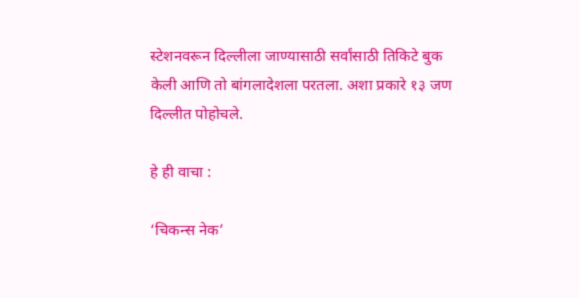स्टेशनवरून दिल्लीला जाण्यासाठी सर्वांसाठी तिकिटे बुक केली आणि तो बांगलादेशला परतला. अशा प्रकारे १३ जण दिल्लीत पोहोचले.

हे ही वाचा :

‘चिकन्स नेक’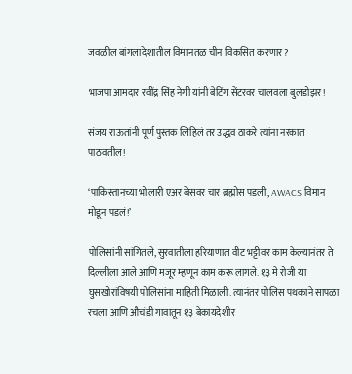जवळील बांगलादेशातील विमानतळ चीन विकसित करणार?

भाजपा आमदार रवींद्र सिंह नेगी यांनी बेटिंग सेंटरवर चालवला बुलडोझर!

संजय राऊतांनी पूर्ण पुस्तक लिहिलं तर उद्धव ठाकरे त्यांना नरकात पाठवतील!

‘पाकिस्तानच्या भोलारी एअर बेसवर चार ब्रह्मोस पडली, AWACS विमान मोडून पडलं!’

पोलिसांनी सांगितले, सुरवातीला हरियाणात वीट भट्टीवर काम केल्यानंतर ते दिल्लीला आले आणि मजूर म्हणून काम करू लागले. १३ मे रोजी या घुसखोरांविषयी पोलिसांना माहिती मिळाली. त्यानंतर पोलिस पथकाने सापळा रचला आणि औचंडी गावातून १३ बेकायदेशीर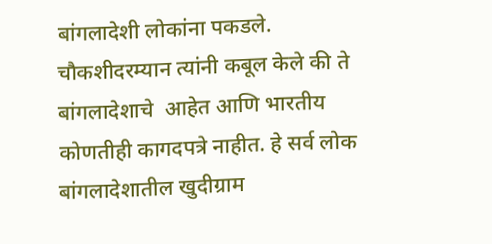बांगलादेशी लोकांना पकडले. चौकशीदरम्यान त्यांनी कबूल केले की ते बांगलादेशाचे  आहेत आणि भारतीय कोणतीही कागदपत्रे नाहीत. हे सर्व लोक बांगलादेशातील खुदीग्राम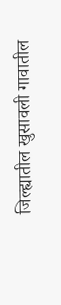जिल्ह्यातील खुसावली गावातील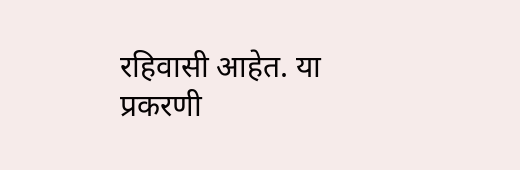रहिवासी आहेत. या प्रकरणी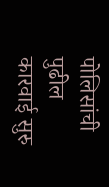पोलिसांची पुढील कारवाई सुरु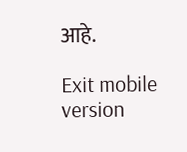आहे.

Exit mobile version